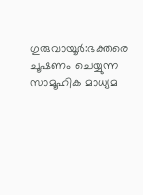ഗുരുവായൂർ:ഭക്തരെ ചൂഷണം ചെയ്യുന്ന സാമൂഹിക മാധ്യമ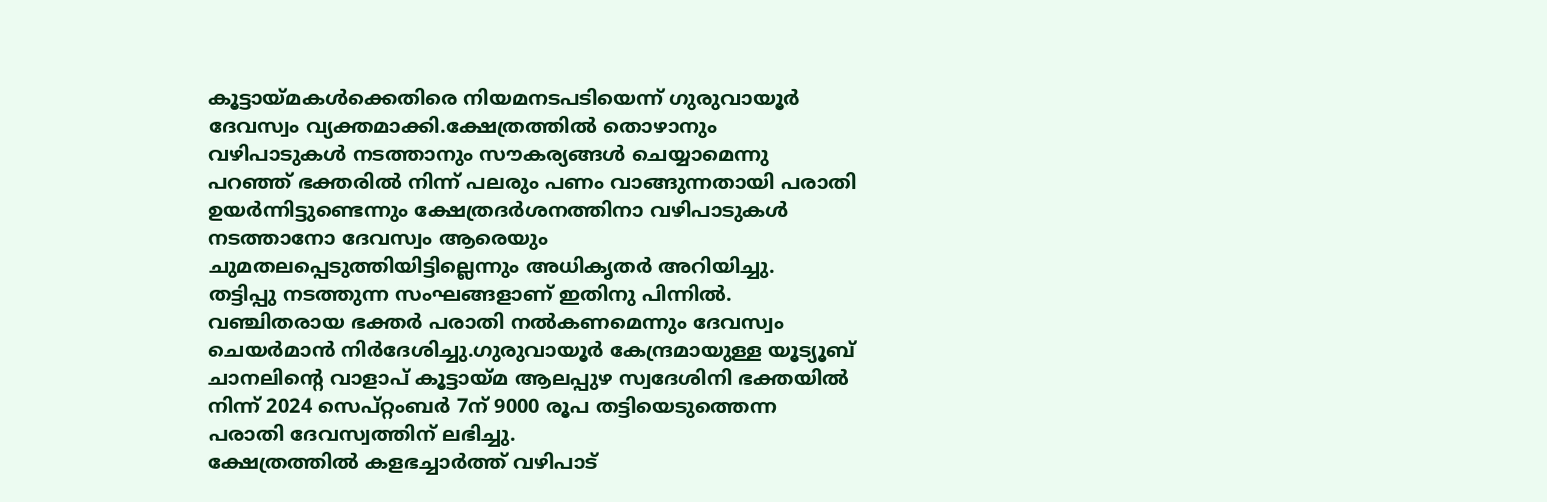കൂട്ടായ്മകൾക്കെതിരെ നിയമനടപടിയെന്ന് ഗുരുവായൂർ ദേവസ്വം വ്യക്തമാക്കി.ക്ഷേത്രത്തിൽ തൊഴാനും വഴിപാടുകൾ നടത്താനും സൗകര്യങ്ങൾ ചെയ്യാമെന്നു പറഞ്ഞ് ഭക്തരിൽ നിന്ന് പലരും പണം വാങ്ങുന്നതായി പരാതി ഉയർന്നിട്ടുണ്ടെന്നും ക്ഷേത്രദർശനത്തിനാ വഴിപാടുകൾ നടത്താനോ ദേവസ്വം ആരെയും ചുമതലപ്പെടുത്തിയിട്ടില്ലെന്നും അധികൃതർ അറിയിച്ചു.
തട്ടിപ്പു നടത്തുന്ന സംഘങ്ങളാണ് ഇതിനു പിന്നിൽ. വഞ്ചിതരായ ഭക്തർ പരാതി നൽകണമെന്നും ദേവസ്വം ചെയർമാൻ നിർദേശിച്ചു.ഗുരുവായൂർ കേന്ദ്രമായുള്ള യൂട്യൂബ് ചാനലിന്റെ വാളാപ് കൂട്ടായ്മ ആലപ്പുഴ സ്വദേശിനി ഭക്തയിൽ നിന്ന് 2024 സെപ്റ്റംബർ 7ന് 9000 രൂപ തട്ടിയെടുത്തെന്ന പരാതി ദേവസ്വത്തിന് ലഭിച്ചു.
ക്ഷേത്രത്തിൽ കളഭച്ചാർത്ത് വഴിപാട്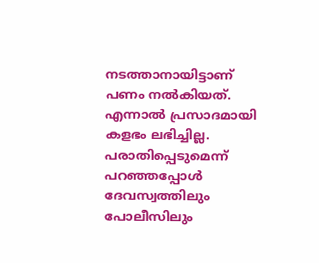നടത്താനായിട്ടാണ് പണം നൽകിയത്. എന്നാൽ പ്രസാദമായി കളഭം ലഭിച്ചില്ല. പരാതിപ്പെടുമെന്ന് പറഞ്ഞപ്പോൾ ദേവസ്വത്തിലും പോലീസിലും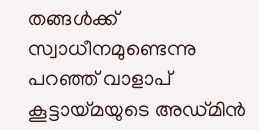തങ്ങൾക്ക് സ്വാധീനമുണ്ടെന്നു പറഞ്ഞ് വാളാപ് കൂട്ടായ്മയുടെ അഡ്മിൻ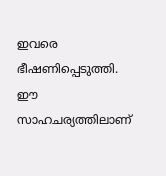ഇവരെ ഭീഷണിപ്പെടുത്തി. ഈ സാഹചര്യത്തിലാണ്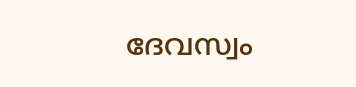ദേവസ്വം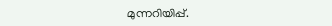മുന്നറിയിപ്പ്.